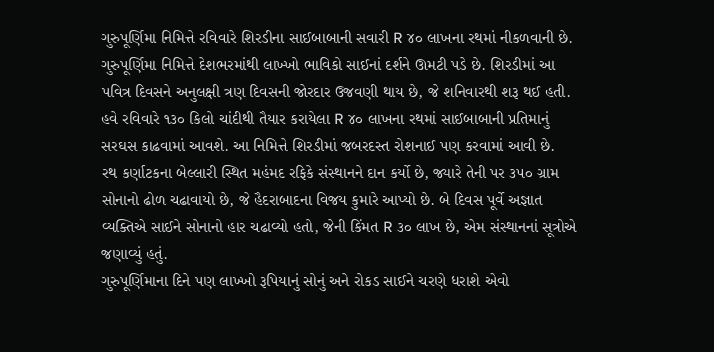ગુરુપૂર્ણિમા નિમિત્તે રવિવારે શિરડીના સાઈબાબાની સવારી R ૪૦ લાખના રથમાં નીકળવાની છે.
ગુરુપૂર્ણિમા નિમિત્તે દેશભરમાંથી લાખ્ખો ભાવિકો સાઈનાં દર્શને ઊમટી પડે છે. શિરડીમાં આ પવિત્ર દિવસને અનુલક્ષી ત્રણ દિવસની જોરદાર ઉજવણી થાય છે, જે શનિવારથી શરૂ થઈ હતી.
હવે રવિવારે ૧૩૦ કિલો ચાંદીથી તૈયાર કરાયેલા R ૪૦ લાખના રથમાં સાઈબાબાની પ્રતિમાનું સરઘસ કાઢવામાં આવશે. આ નિમિત્તે શિરડીમાં જબરદસ્ત રોશનાઈ પણ કરવામાં આવી છે.
રથ કર્ણાટકના બેલ્લારી સ્થિત મહંમદ રફિકે સંસ્થાનને દાન કર્યો છે, જ્યારે તેની પર ૩૫૦ ગ્રામ સોનાનો ઢોળ ચઢાવાયો છે, જે હૈદરાબાદના વિજય કુમારે આપ્યો છે. બે દિવસ પૂર્વે અજ્ઞાત વ્યક્તિએ સાઈને સોનાનો હાર ચઢાવ્યો હતો, જેની કિંમત R ૩૦ લાખ છે, એમ સંસ્થાનનાં સૂત્રોએ જણાવ્યું હતું.
ગુરુપૂર્ણિમાના દિને પણ લાખ્ખો રૂપિયાનું સોનું અને રોકડ સાઈને ચરણે ધરાશે એવો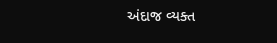અંદાજ વ્યક્ત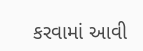કરવામાં આવી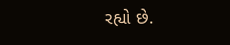રહ્યો છે.